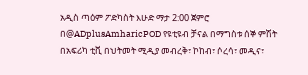አዲስ ጣዕም ፖድካስት እሁድ ማታ 2:00 ጀምሮ በ@ADplusAmharicPOD የዩቲዩብ ቻናል በማግስቱ ሰኞ ምሽት በአፍሪካ ቲቪ በህትመት ሚዲያ መብረቅ፣ ኮከብ፣ ሶረሳ፣ መዲና፣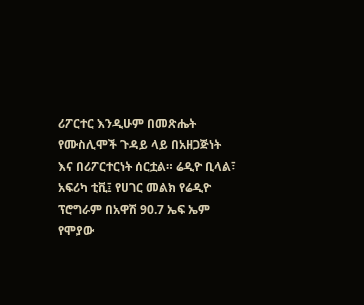ሪፖርተር እንዲሁም በመጽሔት የሙስሊሞች ጉዳይ ላይ በአዘጋጅነት እና በሪፖርተርነት ሰርቷል። ሬዲዮ ቢላል፣ አፍሪካ ቲቪ፤ የሀገር መልክ የሬዲዮ ፕሮግራም በአዋሽ 90.7 ኤፍ ኤም የሞያው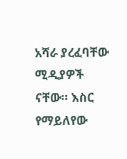አሻራ ያረፈባቸው ሚዲያዎች ናቸው። እስር የማይለየው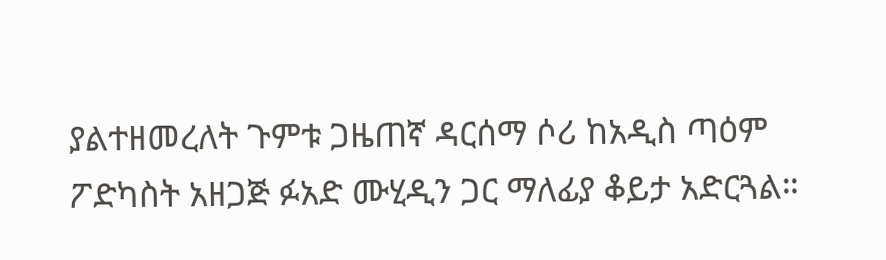ያልተዘመረለት ጉምቱ ጋዜጠኛ ዳርሰማ ሶሪ ከአዲስ ጣዕም ፖድካስት አዘጋጅ ፉአድ ሙሂዲን ጋር ማለፊያ ቆይታ አድርጓል።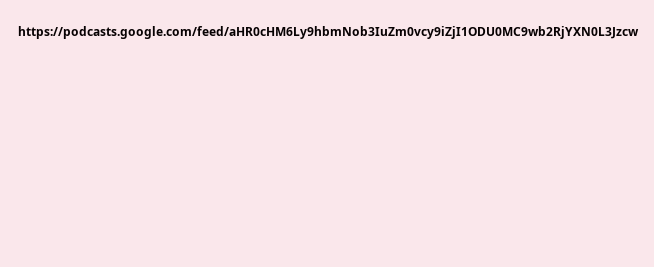https://podcasts.google.com/feed/aHR0cHM6Ly9hbmNob3IuZm0vcy9iZjI1ODU0MC9wb2RjYXN0L3Jzcw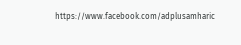https://www.facebook.com/adplusamharic